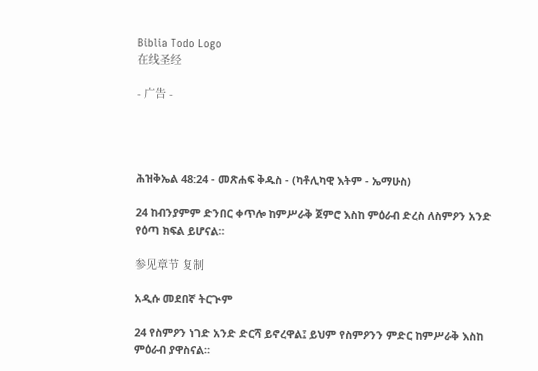Biblia Todo Logo
在线圣经

- 广告 -




ሕዝቅኤል 48:24 - መጽሐፍ ቅዱስ - (ካቶሊካዊ እትም - ኤማሁስ)

24 ከብንያምም ድንበር ቀጥሎ ከምሥራቅ ጀምሮ እስከ ምዕራብ ድረስ ለስምዖን አንድ የዕጣ ክፍል ይሆናል።

参见章节 复制

አዲሱ መደበኛ ትርጒም

24 የስምዖን ነገድ አንድ ድርሻ ይኖረዋል፤ ይህም የስምዖንን ምድር ከምሥራቅ እስከ ምዕራብ ያዋስናል።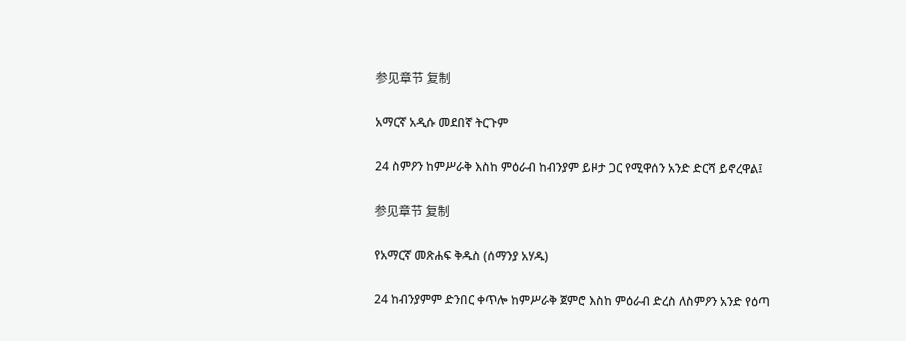参见章节 复制

አማርኛ አዲሱ መደበኛ ትርጉም

24 ስምዖን ከምሥራቅ እስከ ምዕራብ ከብንያም ይዞታ ጋር የሚዋሰን አንድ ድርሻ ይኖረዋል፤

参见章节 复制

የአማርኛ መጽሐፍ ቅዱስ (ሰማንያ አሃዱ)

24 ከብንያምም ድንበር ቀጥሎ ከምሥራቅ ጀምሮ እስከ ምዕራብ ድረስ ለስምዖን አንድ የዕጣ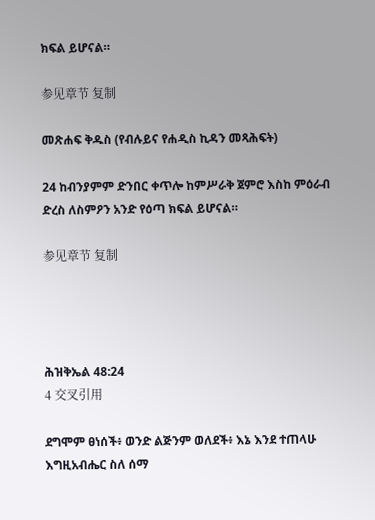ክፍል ይሆናል።

参见章节 复制

መጽሐፍ ቅዱስ (የብሉይና የሐዲስ ኪዳን መጻሕፍት)

24 ከብንያምም ድንበር ቀጥሎ ከምሥራቅ ጀምሮ እስከ ምዕራብ ድረስ ለስምዖን አንድ የዕጣ ክፍል ይሆናል።

参见章节 复制




ሕዝቅኤል 48:24
4 交叉引用

ደግሞም ፀነሰች፥ ወንድ ልጅንም ወለደች፥ እኔ እንደ ተጠላሁ እግዚአብሔር ስለ ሰማ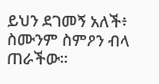ይህን ደገመኝ አለች፥ ስሙንም ስምዖን ብላ ጠራችው።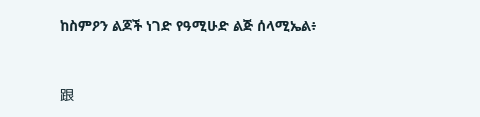ከስምዖን ልጆች ነገድ የዓሚሁድ ልጅ ሰላሚኤል፥


跟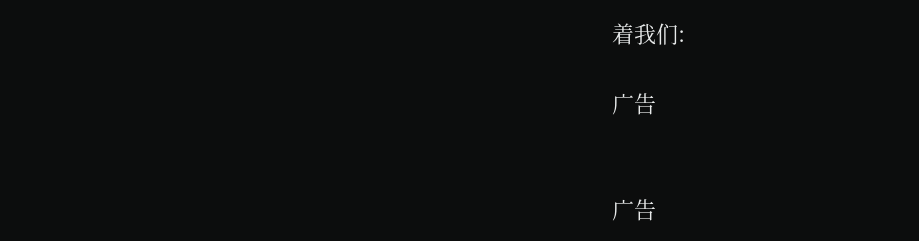着我们:

广告


广告